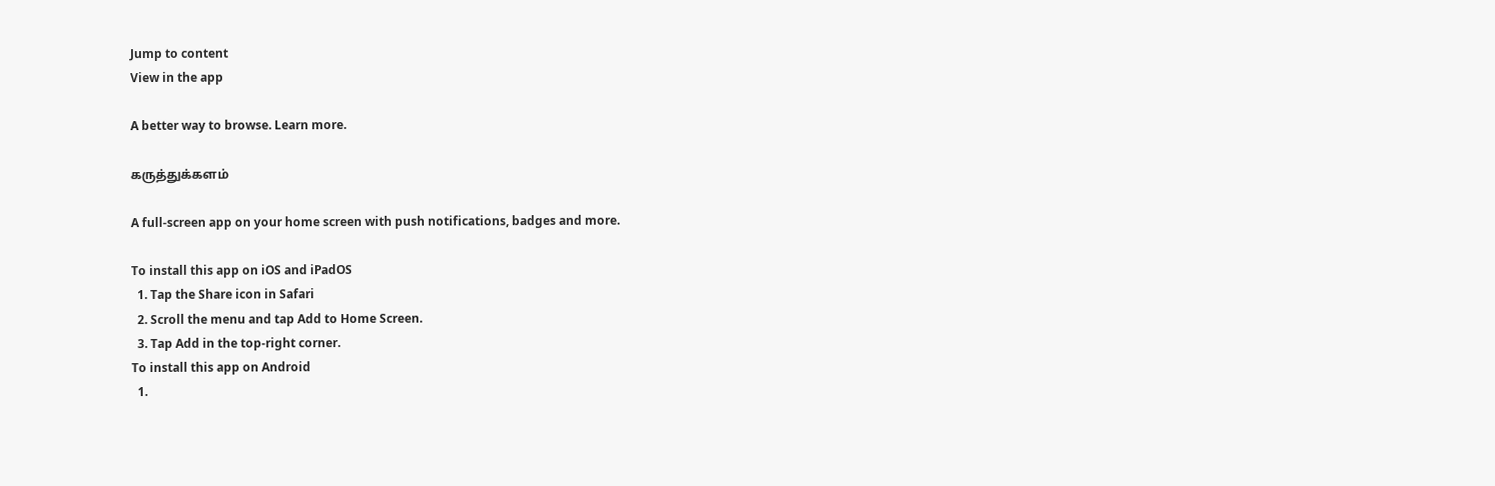Jump to content
View in the app

A better way to browse. Learn more.

கருத்துக்களம்

A full-screen app on your home screen with push notifications, badges and more.

To install this app on iOS and iPadOS
  1. Tap the Share icon in Safari
  2. Scroll the menu and tap Add to Home Screen.
  3. Tap Add in the top-right corner.
To install this app on Android
  1.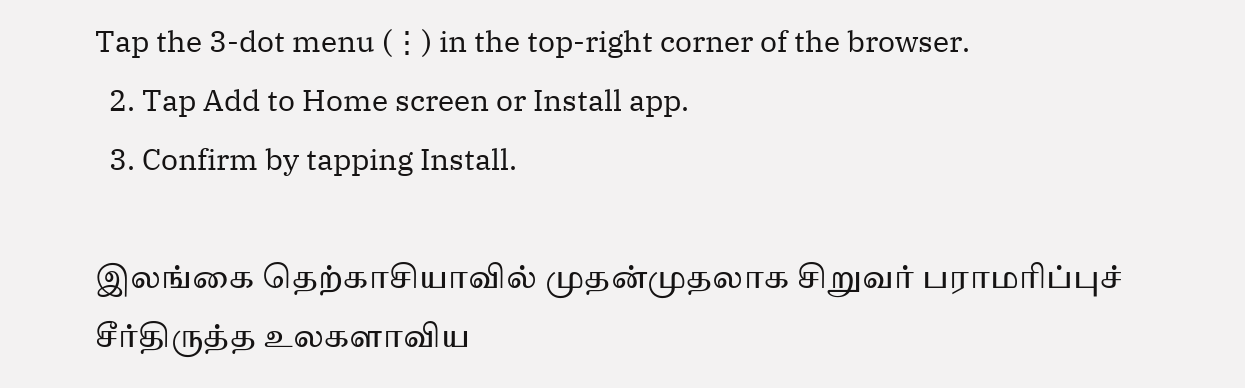Tap the 3-dot menu (⋮) in the top-right corner of the browser.
  2. Tap Add to Home screen or Install app.
  3. Confirm by tapping Install.

இலங்கை தெற்காசியாவில் முதன்முதலாக சிறுவர் பராமரிப்புச் சீர்திருத்த உலகளாவிய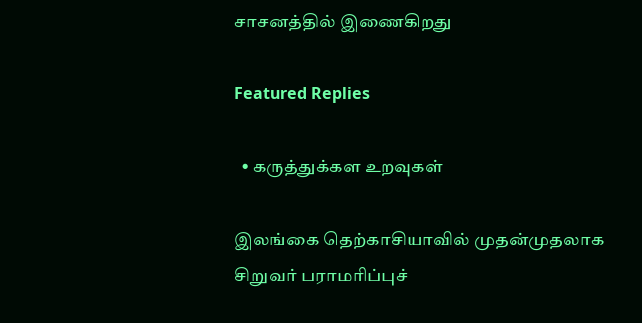சாசனத்தில் இணைகிறது

Featured Replies

  • கருத்துக்கள உறவுகள்

இலங்கை தெற்காசியாவில் முதன்முதலாக சிறுவர் பராமரிப்புச்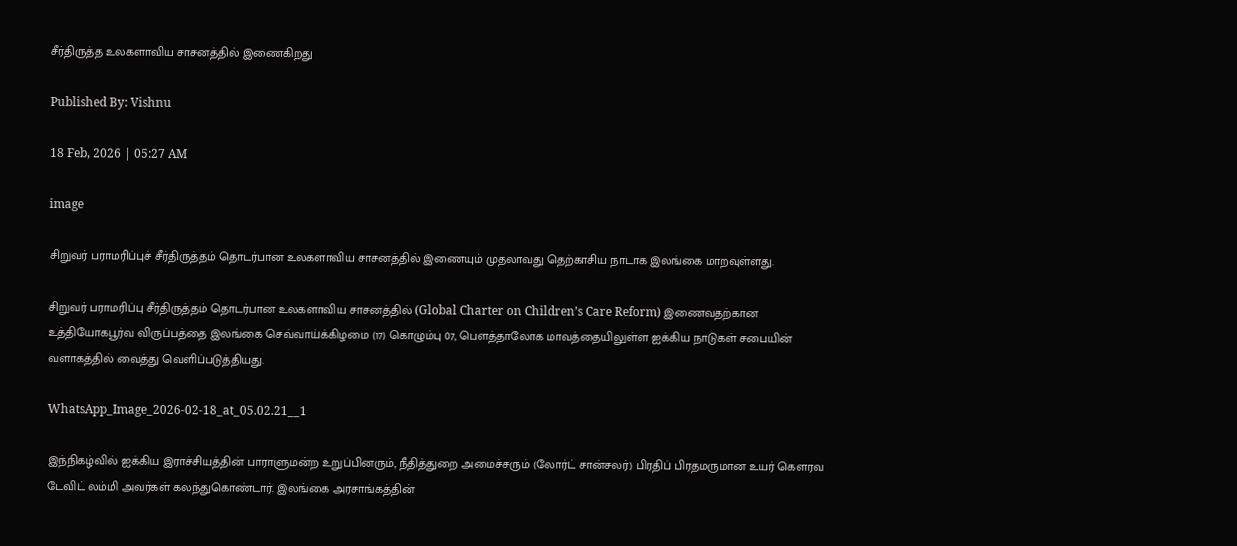சீர்திருத்த உலகளாவிய சாசனத்தில் இணைகிறது

Published By: Vishnu

18 Feb, 2026 | 05:27 AM

image

சிறுவர் பராமரிப்புச் சீர்திருத்தம் தொடர்பான உலகளாவிய சாசனத்தில் இணையும் முதலாவது தெற்காசிய நாடாக இலங்கை மாறவுள்ளது.

சிறுவர் பராமரிப்பு சீர்திருத்தம் தொடர்பான உலகளாவிய சாசனத்தில் (Global Charter on Children’s Care Reform) இணைவதற்கான உத்தியோகபூர்வ விருப்பத்தை இலங்கை செவ்வாய்க்கிழமை (17) கொழும்பு 07, பௌத்தாலோக மாவத்தையிலுள்ள ஐக்கிய நாடுகள் சபையின் வளாகத்தில் வைத்து வெளிப்படுத்தியது.

WhatsApp_Image_2026-02-18_at_05.02.21__1

இந்நிகழ்வில் ஐக்கிய இராச்சியத்தின் பாராளுமன்ற உறுப்பினரும், நீதித்துறை அமைச்சரும் (லோர்ட் சான்சலர்) பிரதிப் பிரதமருமான உயர் கௌரவ டேவிட் லம்மி அவர்கள் கலந்துகொண்டார். இலங்கை அரசாங்கத்தின்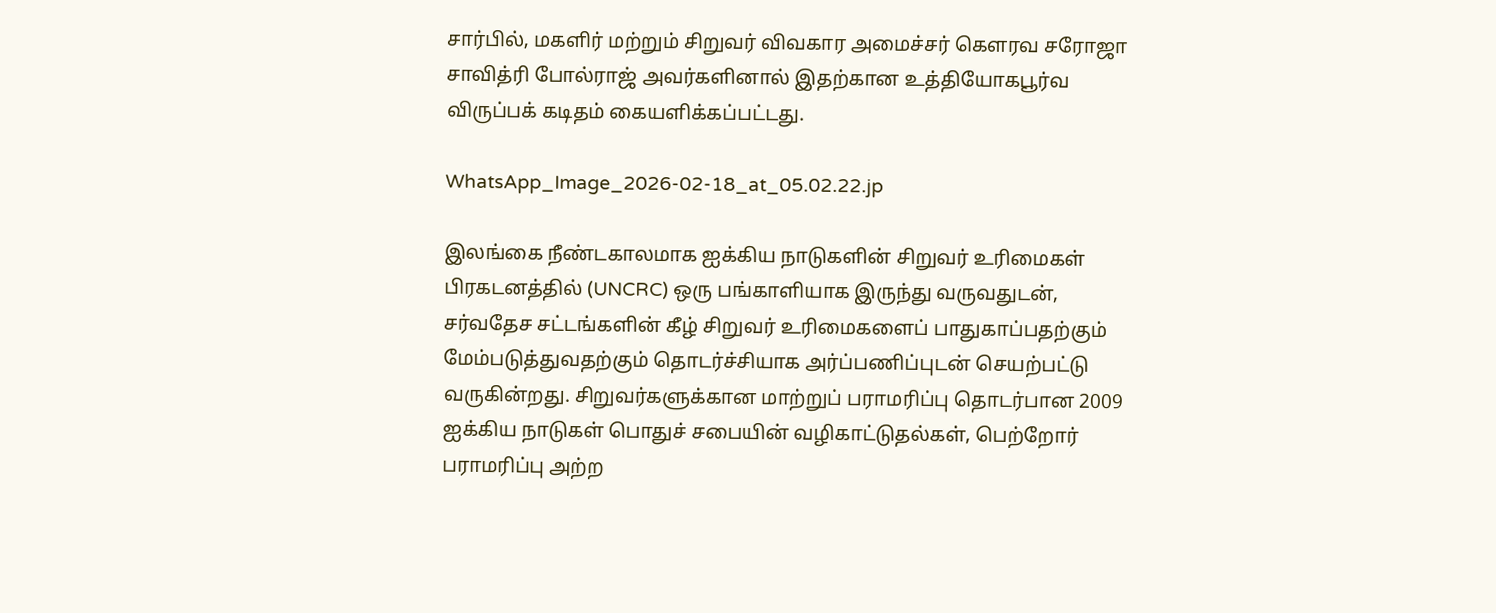சார்பில், மகளிர் மற்றும் சிறுவர் விவகார அமைச்சர் கௌரவ சரோஜா சாவித்ரி போல்ராஜ் அவர்களினால் இதற்கான உத்தியோகபூர்வ விருப்பக் கடிதம் கையளிக்கப்பட்டது.

WhatsApp_Image_2026-02-18_at_05.02.22.jp

இலங்கை நீண்டகாலமாக ஐக்கிய நாடுகளின் சிறுவர் உரிமைகள் பிரகடனத்தில் (UNCRC) ஒரு பங்காளியாக இருந்து வருவதுடன், சர்வதேச சட்டங்களின் கீழ் சிறுவர் உரிமைகளைப் பாதுகாப்பதற்கும் மேம்படுத்துவதற்கும் தொடர்ச்சியாக அர்ப்பணிப்புடன் செயற்பட்டு வருகின்றது. சிறுவர்களுக்கான மாற்றுப் பராமரிப்பு தொடர்பான 2009 ஐக்கிய நாடுகள் பொதுச் சபையின் வழிகாட்டுதல்கள், பெற்றோர் பராமரிப்பு அற்ற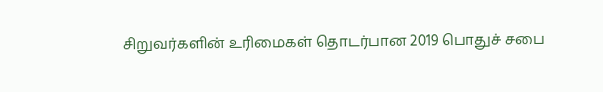சிறுவர்களின் உரிமைகள் தொடர்பான 2019 பொதுச் சபை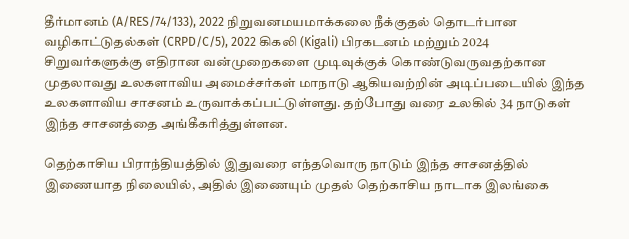தீர்மானம் (A/RES/74/133), 2022 நிறுவனமயமாக்கலை நீக்குதல் தொடர்பான வழிகாட்டுதல்கள் (CRPD/C/5), 2022 கிகலி (Kigali) பிரகடனம் மற்றும் 2024 சிறுவர்களுக்கு எதிரான வன்முறைகளை முடிவுக்குக் கொண்டுவருவதற்கான முதலாவது உலகளாவிய அமைச்சர்கள் மாநாடு ஆகியவற்றின் அடிப்படையில் இந்த உலகளாவிய சாசனம் உருவாக்கப்பட்டுள்ளது. தற்போது வரை உலகில் 34 நாடுகள் இந்த சாசனத்தை அங்கீகரித்துள்ளன.

தெற்காசிய பிராந்தியத்தில் இதுவரை எந்தவொரு நாடும் இந்த சாசனத்தில் இணையாத நிலையில், அதில் இணையும் முதல் தெற்காசிய நாடாக இலங்கை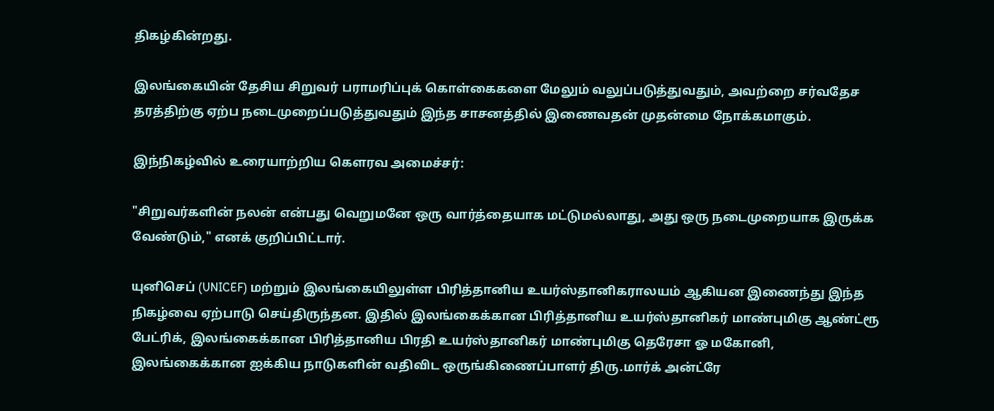திகழ்கின்றது.

இலங்கையின் தேசிய சிறுவர் பராமரிப்புக் கொள்கைகளை மேலும் வலுப்படுத்துவதும், அவற்றை சர்வதேச தரத்திற்கு ஏற்ப நடைமுறைப்படுத்துவதும் இந்த சாசனத்தில் இணைவதன் முதன்மை நோக்கமாகும்.

இந்நிகழ்வில் உரையாற்றிய கௌரவ அமைச்சர்:

"சிறுவர்களின் நலன் என்பது வெறுமனே ஒரு வார்த்தையாக மட்டுமல்லாது, அது ஒரு நடைமுறையாக இருக்க வேண்டும்," எனக் குறிப்பிட்டார்.

யுனிசெப் (UNICEF) மற்றும் இலங்கையிலுள்ள பிரித்தானிய உயர்ஸ்தானிகராலயம் ஆகியன இணைந்து இந்த நிகழ்வை ஏற்பாடு செய்திருந்தன. இதில் இலங்கைக்கான பிரித்தானிய உயர்ஸ்தானிகர் மாண்புமிகு ஆண்ட்ரூ பேட்ரிக், இலங்கைக்கான பிரித்தானிய பிரதி உயர்ஸ்தானிகர் மாண்புமிகு தெரேசா ஓ மகோனி, இலங்கைக்கான ஐக்கிய நாடுகளின் வதிவிட ஒருங்கிணைப்பாளர் திரு.மார்க் அன்ட்ரே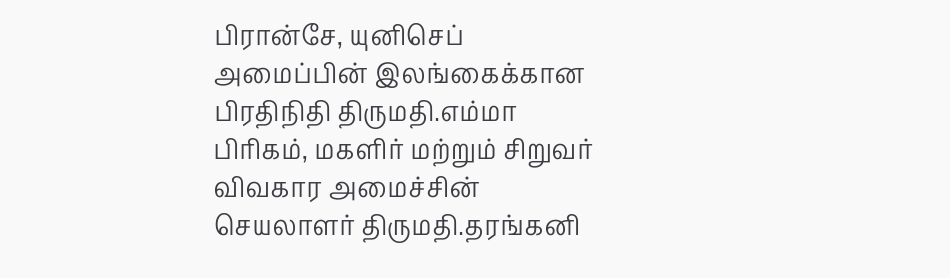பிரான்சே, யுனிசெப் அமைப்பின் இலங்கைக்கான பிரதிநிதி திருமதி.எம்மா பிரிகம், மகளிர் மற்றும் சிறுவர் விவகார அமைச்சின் செயலாளர் திருமதி.தரங்கனி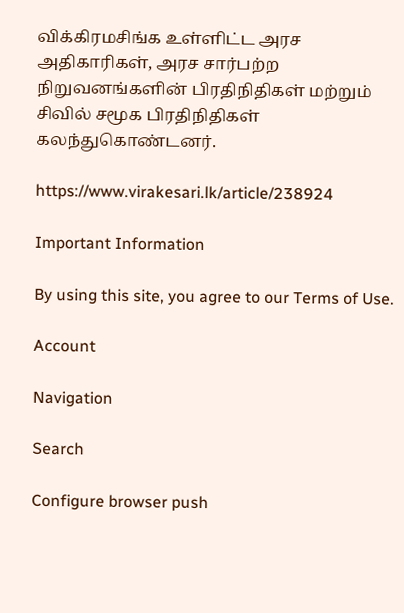விக்கிரமசிங்க உள்ளிட்ட அரச அதிகாரிகள், அரச சார்பற்ற நிறுவனங்களின் பிரதிநிதிகள் மற்றும் சிவில் சமூக பிரதிநிதிகள் கலந்துகொண்டனர்.

https://www.virakesari.lk/article/238924

Important Information

By using this site, you agree to our Terms of Use.

Account

Navigation

Search

Configure browser push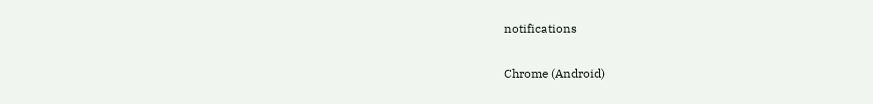notifications

Chrome (Android)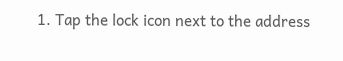1. Tap the lock icon next to the address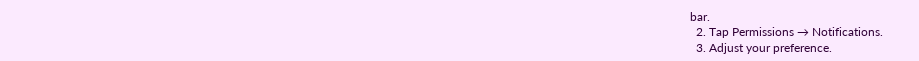bar.
  2. Tap Permissions → Notifications.
  3. Adjust your preference.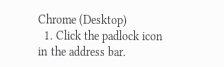Chrome (Desktop)
  1. Click the padlock icon in the address bar.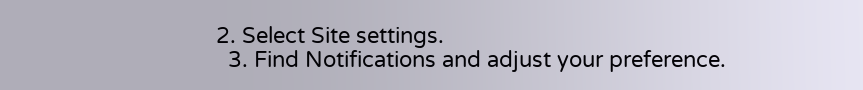2. Select Site settings.
  3. Find Notifications and adjust your preference.